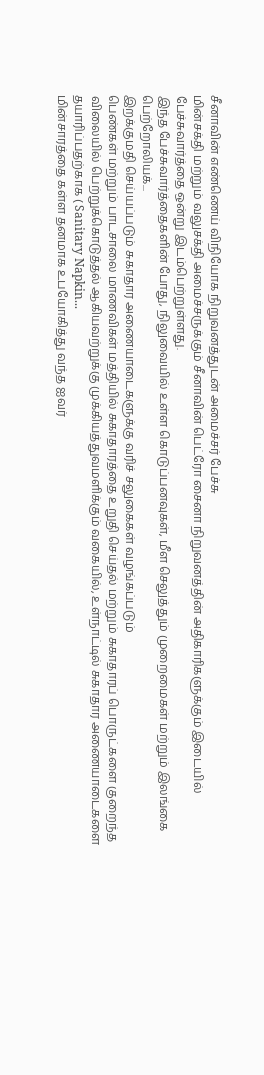சீனாவின் எண்ணெய் விநியோக நிறுவனத்துடன் அமைச்சர் பேச்சு
மின்சக்தி மற்றும் வலுசக்தி அமைச்சருக்கும் சீனாவின் பெட்ரோ சைனா நிறுவனத்தின் அதிகாரிகளுக்கும் இடையில் பேச்சுவார்த்தை ஒன்று இடம்பெற்றுள்ளது.
இந்த பேச்சுவார்த்தைகளின் போது, நிலுவையில் உள்ள கொடுப்பனவுகள், மீள செலுத்தும் முறைமைகள் மற்றும் இலங்கை பெற்றோலியக்...
இறக்குமதி செய்யப்படும் சுகாதார அணையாடைகளுக்கு வரிச் சலுகைகள் வழங்கப்படும்
பெண்கள் மற்றும் பாடசாலை மாணவிகள் மத்தியில் சுகாதாரத்தை உறுதி செய்தல் மற்றும் சுகாதாரப் பொருட்களை குறைந்த விலையில் பெற்றுக்கொடுத்தல் ஆகியவற்றுக்கு முக்கியத்துவமளிக்கும் வகையில், உள்நாட்டில் சுகாதார அணையாடைகளை தயாரிப்பதற்காக ( Sanitary Napkin...
மின்சாரத்தை கள்ள தனமாக உபயோகித்து வந்த ஐவர்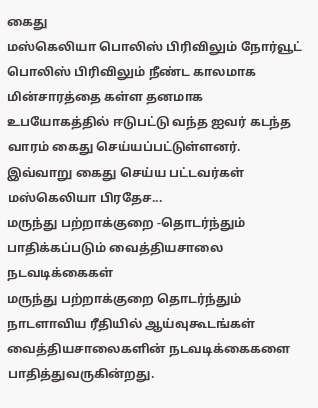கைது
மஸ்கெலியா பொலிஸ் பிரிவிலும் நோர்வூட் பொலிஸ் பிரிவிலும் நீண்ட காலமாக மின்சாரத்தை கள்ள தனமாக உபயோகத்தில் ஈடுபட்டு வந்த ஐவர் கடந்த வாரம் கைது செய்யப்பட்டுள்ளனர்.
இவ்வாறு கைது செய்ய பட்டவர்கள் மஸ்கெலியா பிரதேச...
மருந்து பற்றாக்குறை -தொடர்ந்தும் பாதிக்கப்படும் வைத்தியசாலை நடவடிக்கைகள்
மருந்து பற்றாக்குறை தொடர்ந்தும் நாடளாவிய ரீதியில் ஆய்வுகூடங்கள் வைத்தியசாலைகளின் நடவடிக்கைகளை பாதித்துவருகின்றது.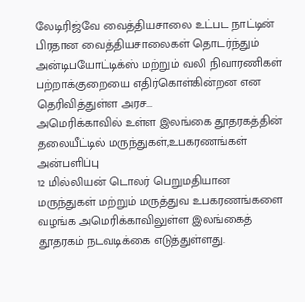லேடிரிஜ்வே வைத்தியசாலை உட்பட நாட்டின் பிரதான வைத்தியசாலைகள் தொடர்ந்தும் அன்டிபயோட்டிக்ஸ் மற்றும் வலி நிவாரணிகள் பற்றாக்குறையை எதிர்கொள்கின்றன என தெரிவித்துள்ள அரச...
அமெரிக்காவில் உள்ள இலங்கை தூதரகத்தின் தலையீட்டில் மருந்துகள்,உபகரணங்கள் அன்பளிப்பு
12 மில்லியன் டொலர் பெறுமதியான மருந்துகள் மற்றும் மருத்துவ உபகரணங்களை வழங்க அமெரிக்காவிலுள்ள இலங்கைத் தூதரகம் நடவடிக்கை எடுத்துள்ளது.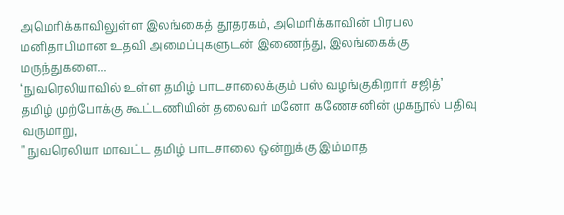அமெரிக்காவிலுள்ள இலங்கைத் தூதரகம், அமெரிக்காவின் பிரபல மனிதாபிமான உதவி அமைப்புகளுடன் இணைந்து, இலங்கைக்கு மருந்துகளை...
‘நுவரெலியாவில் உள்ள தமிழ் பாடசாலைக்கும் பஸ் வழங்குகிறார் சஜித்’
தமிழ் முற்போக்கு கூட்டணியின் தலைவர் மனோ கணேசனின் முகநூல் பதிவு வருமாறு,
" நுவரெலியா மாவட்ட தமிழ் பாடசாலை ஒன்றுக்கு இம்மாத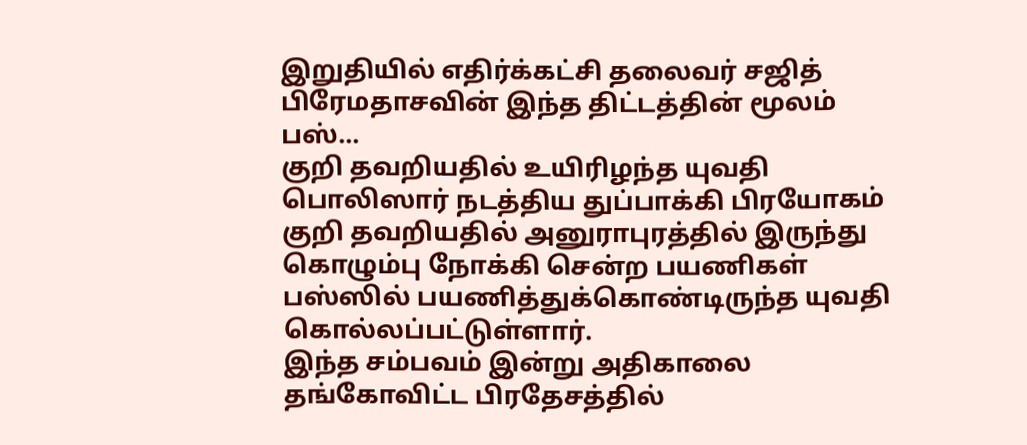இறுதியில் எதிர்க்கட்சி தலைவர் சஜித் பிரேமதாசவின் இந்த திட்டத்தின் மூலம் பஸ்...
குறி தவறியதில் உயிரிழந்த யுவதி
பொலிஸார் நடத்திய துப்பாக்கி பிரயோகம் குறி தவறியதில் அனுராபுரத்தில் இருந்து கொழும்பு நோக்கி சென்ற பயணிகள் பஸ்ஸில் பயணித்துக்கொண்டிருந்த யுவதி கொல்லப்பட்டுள்ளார்.
இந்த சம்பவம் இன்று அதிகாலை தங்கோவிட்ட பிரதேசத்தில்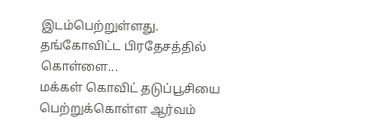இடம்பெற்றுள்ளது.
தங்கோவிட்ட பிரதேசத்தில் கொள்ளை...
மக்கள் கொவிட் தடுப்பூசியை பெற்றுக்கொள்ள ஆர்வம்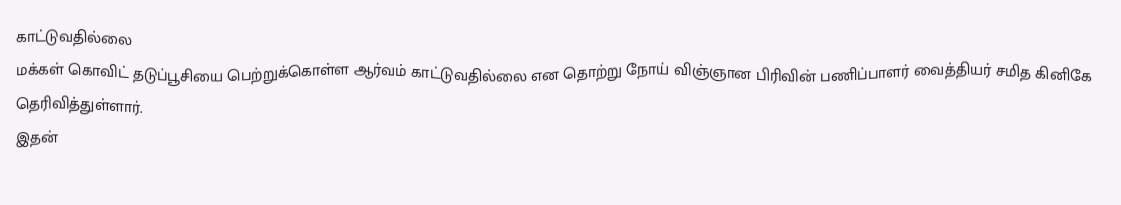காட்டுவதில்லை
மக்கள் கொவிட் தடுப்பூசியை பெற்றுக்கொள்ள ஆர்வம் காட்டுவதில்லை என தொற்று நோய் விஞ்ஞான பிரிவின் பணிப்பாளர் வைத்தியர் சமித கினிகே தெரிவித்துள்ளார்.
இதன்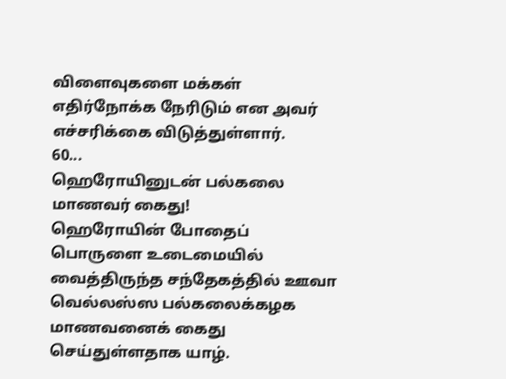விளைவுகளை மக்கள் எதிர்நோக்க நேரிடும் என அவர் எச்சரிக்கை விடுத்துள்ளார்.
60...
ஹெரோயினுடன் பல்கலை மாணவர் கைது!
ஹெரோயின் போதைப் பொருளை உடைமையில் வைத்திருந்த சந்தேகத்தில் ஊவா வெல்லஸ்ஸ பல்கலைக்கழக மாணவனைக் கைது செய்துள்ளதாக யாழ்.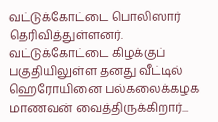வட்டுக்கோட்டை பொலிஸார் தெரிவித்துள்ளனர்.
வட்டுக்கோட்டை கிழக்குப் பகுதியிலுள்ள தனது வீட்டில் ஹெரோயினை பல்கலைக்கழக மாணவன் வைத்திருக்கிறார்...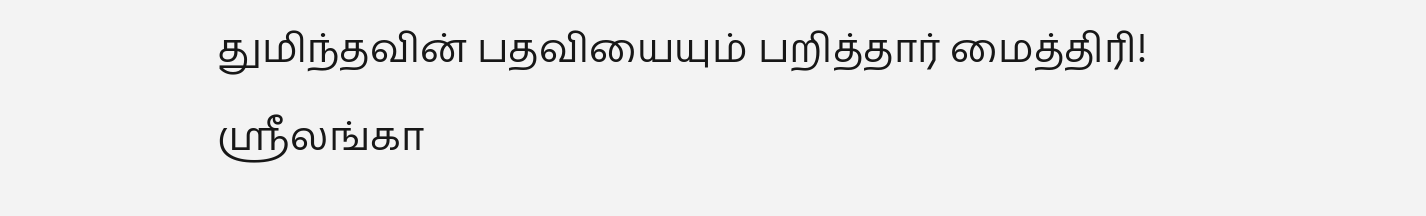துமிந்தவின் பதவியையும் பறித்தார் மைத்திரி!
ஶ்ரீலங்கா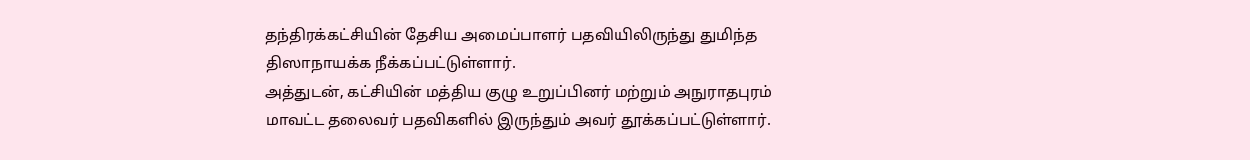தந்திரக்கட்சியின் தேசிய அமைப்பாளர் பதவியிலிருந்து துமிந்த திஸாநாயக்க நீக்கப்பட்டுள்ளார்.
அத்துடன், கட்சியின் மத்திய குழு உறுப்பினர் மற்றும் அநுராதபுரம் மாவட்ட தலைவர் பதவிகளில் இருந்தும் அவர் தூக்கப்பட்டுள்ளார்.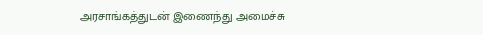அரசாங்கத்துடன் இணைந்து அமைச்சு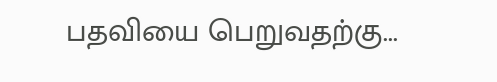பதவியை பெறுவதற்கு...